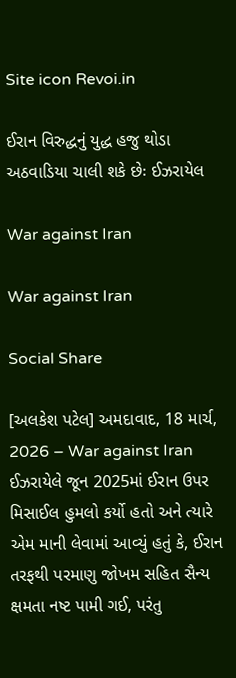Site icon Revoi.in

ઈરાન વિરુદ્ધનું યુદ્ધ હજુ થોડા અઠવાડિયા ચાલી શકે છેઃ ઈઝરાયેલ

War against Iran

War against Iran

Social Share

[અલકેશ પટેલ] અમદાવાદ, 18 માર્ચ, 2026 – War against Iran ઈઝરાયેલે જૂન 2025માં ઈરાન ઉપર મિસાઈલ હુમલો કર્યો હતો અને ત્યારે એમ માની લેવામાં આવ્યું હતું કે, ઈરાન તરફથી પરમાણુ જોખમ સહિત સૈન્ય ક્ષમતા નષ્ટ પામી ગઈ, પરંતુ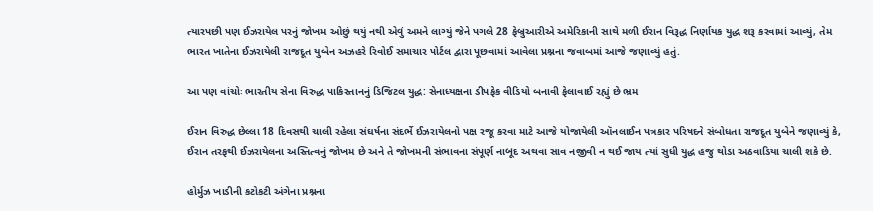ત્યારપછી પણ ઈઝરાયેલ પરનું જોખમ ઓછું થયું નથી એવું અમને લાગ્યું જેને પગલે 28 ફેબ્રુઆરીએ અમેરિકાની સાથે મળી ઈરાન વિરૂદ્ધ નિર્ણાયક યુદ્ધ શરૂ કરવામાં આવ્યું, તેમ ભારત ખાતેના ઈઝરાયેલી રાજદૂત યુબેન અઝહરે રિવોઈ સમાચાર પોર્ટલ દ્વારા પૂછવામાં આવેલા પ્રશ્નના જવાબમાં આજે જણાવ્યું હતું.

આ પણ વાંચોઃ ભારતીય સેના વિરુદ્ધ પાકિસ્તાનનું ડિજિટલ યુદ્ધ: સેનાધ્યક્ષના ડીપફેક વીડિયો બનાવી ફેલાવાઈ રહ્યું છે ભ્રમ

ઈરાન વિરુદ્ધ છેલ્લા 18 દિવસથી ચાલી રહેલા સંઘર્ષના સંદર્ભે ઈઝરાયેલનો પક્ષ રજૂ કરવા માટે આજે યોજાયેલી ઑનલાઈન પત્રકાર પરિષદને સંબોધતા રાજદૂત યુબેને જણાવ્યું કે, ઈરાન તરફથી ઈઝરાયેલના અસ્તિત્વનું જોખમ છે અને તે જોખમની સંભાવના સંપૂર્ણ નાબૂદ અથવા સાવ નજીવી ન થઈ જાય ત્યાં સુધી યુદ્ધ હજુ થોડા અઠવાડિયા ચાલી શકે છે.

હોર્મુઝ ખાડીની કટોકટી અંગેના પ્રશ્નના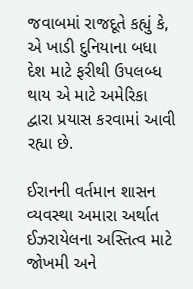જવાબમાં રાજદૂતે કહ્યું કે, એ ખાડી દુનિયાના બધા દેશ માટે ફરીથી ઉપલબ્ધ થાય એ માટે અમેરિકા દ્વારા પ્રયાસ કરવામાં આવી રહ્યા છે.

ઈરાનની વર્તમાન શાસન વ્યવસ્થા અમારા અર્થાત ઈઝરાયેલના અસ્તિત્વ માટે જોખમી અને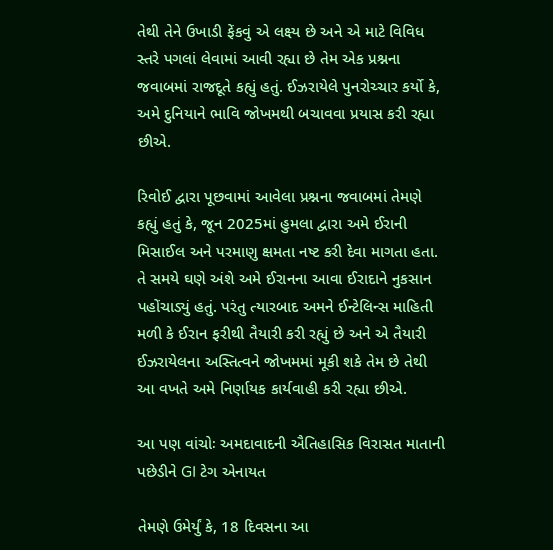તેથી તેને ઉખાડી ફેંકવું એ લક્ષ્ય છે અને એ માટે વિવિધ સ્તરે પગલાં લેવામાં આવી રહ્યા છે તેમ એક પ્રશ્નના જવાબમાં રાજદૂતે કહ્યું હતું. ઈઝરાયેલે પુનરોચ્ચાર કર્યો કે, અમે દુનિયાને ભાવિ જોખમથી બચાવવા પ્રયાસ કરી રહ્યા છીએ.

રિવોઈ દ્વારા પૂછવામાં આવેલા પ્રશ્નના જવાબમાં તેમણે કહ્યું હતું કે, જૂન 2025માં હુમલા દ્વારા અમે ઈરાની મિસાઈલ અને પરમાણુ ક્ષમતા નષ્ટ કરી દેવા માગતા હતા. તે સમયે ઘણે અંશે અમે ઈરાનના આવા ઈરાદાને નુકસાન પહોંચાડ્યું હતું. પરંતુ ત્યારબાદ અમને ઈન્ટેલિન્સ માહિતી મળી કે ઈરાન ફરીથી તૈયારી કરી રહ્યું છે અને એ તૈયારી ઈઝરાયેલના અસ્તિત્વને જોખમમાં મૂકી શકે તેમ છે તેથી આ વખતે અમે નિર્ણાયક કાર્યવાહી કરી રહ્યા છીએ.

આ પણ વાંચોઃ અમદાવાદની ઐતિહાસિક વિરાસત માતાની પછેડીને GI ટેગ એનાયત

તેમણે ઉમેર્યું કે, 18 દિવસના આ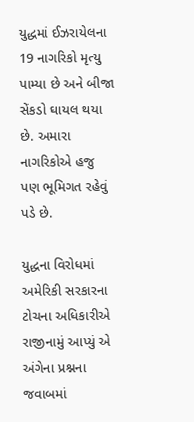યુદ્ધમાં ઈઝરાયેલના 19 નાગરિકો મૃત્યુ પામ્યા છે અને બીજા સેંકડો ઘાયલ થયા છે. અમારા નાગરિકોએ હજુ પણ ભૂમિગત રહેવું પડે છે.

યુદ્ધના વિરોધમાં અમેરિકી સરકારના ટોચના અધિકારીએ રાજીનામું આપ્યું એ અંગેના પ્રશ્નના જવાબમાં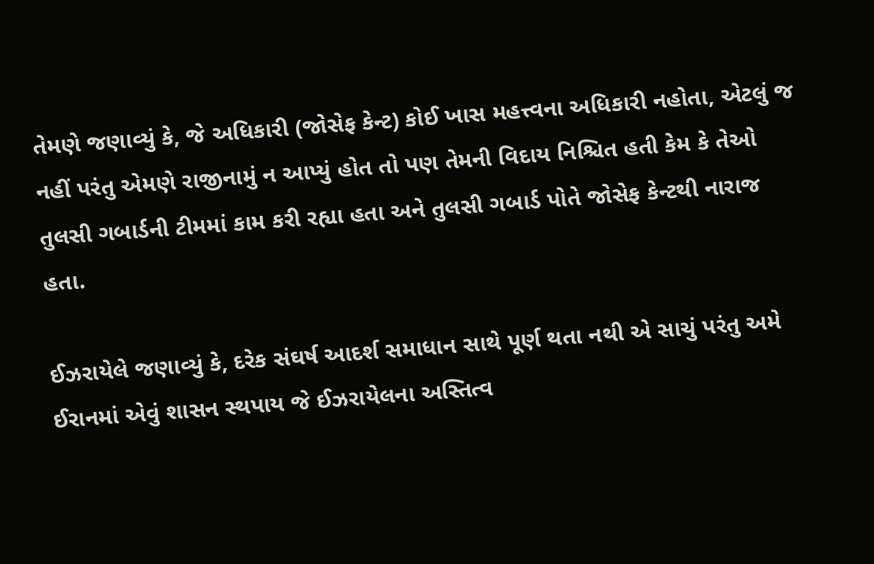તેમણે જણાવ્યું કે, જે અધિકારી (જોસેફ કેન્ટ) કોઈ ખાસ મહત્ત્વના અધિકારી નહોતા, એટલું જ નહીં પરંતુ એમણે રાજીનામું ન આપ્યું હોત તો પણ તેમની વિદાય નિશ્ચિત હતી કેમ કે તેઓ તુલસી ગબાર્ડની ટીમમાં કામ કરી રહ્યા હતા અને તુલસી ગબાર્ડ પોતે જોસેફ કેન્ટથી નારાજ હતા.

ઈઝરાયેલે જણાવ્યું કે, દરેક સંઘર્ષ આદર્શ સમાધાન સાથે પૂર્ણ થતા નથી એ સાચું પરંતુ અમે ઈરાનમાં એવું શાસન સ્થપાય જે ઈઝરાયેલના અસ્તિત્વ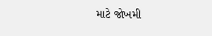માટે જોખમી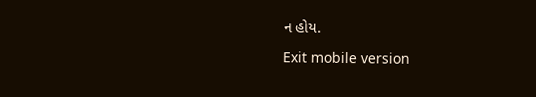ન હોય.

Exit mobile version